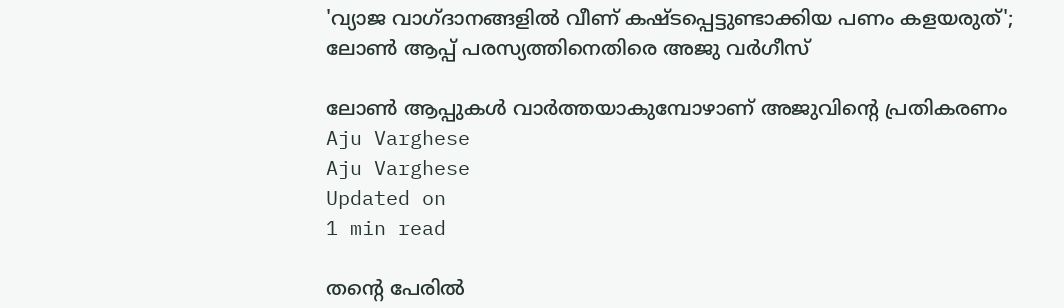'വ്യാജ വാഗ്ദാനങ്ങളില്‍ വീണ് കഷ്ടപ്പെട്ടുണ്ടാക്കിയ പണം കളയരുത്'; ലോണ്‍ ആപ്പ് പരസ്യത്തിനെതിരെ അജു വര്‍ഗീസ്

ലോണ്‍ ആപ്പുകള്‍ വാര്‍ത്തയാകുമ്പോഴാണ് അജുവിന്റെ പ്രതികരണം
Aju Varghese
Aju Varghese
Updated on
1 min read

തന്റെ പേരില്‍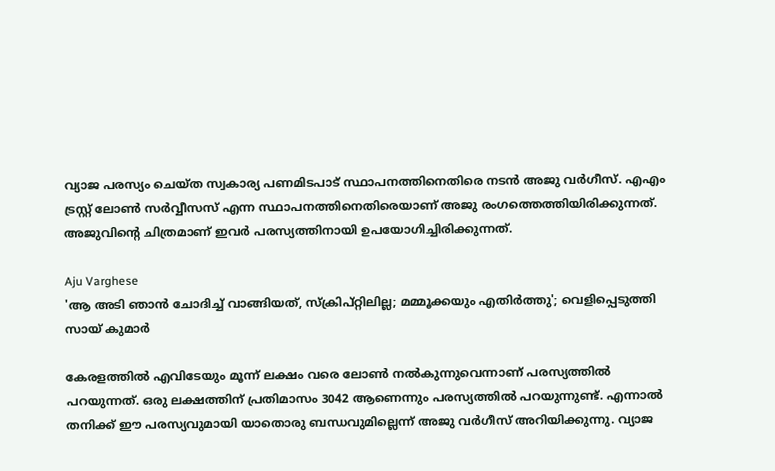വ്യാജ പരസ്യം ചെയ്ത സ്വകാര്യ പണമിടപാട് സ്ഥാപനത്തിനെതിരെ നടന്‍ അജു വര്‍ഗീസ്. എഎം ട്രസ്റ്റ് ലോണ്‍ സര്‍വ്വീസസ് എന്ന സ്ഥാപനത്തിനെതിരെയാണ് അജു രംഗത്തെത്തിയിരിക്കുന്നത്. അജുവിന്റെ ചിത്രമാണ് ഇവര്‍ പരസ്യത്തിനായി ഉപയോഗിച്ചിരിക്കുന്നത്.

Aju Varghese
'ആ അടി ഞാന്‍ ചോദിച്ച് വാങ്ങിയത്, സ്‌ക്രിപ്റ്റിലില്ല; മമ്മൂക്കയും എതിര്‍ത്തു'; വെളിപ്പെടുത്തി സായ് കുമാര്‍

കേരളത്തില്‍ എവിടേയും മൂന്ന് ലക്ഷം വരെ ലോണ്‍ നല്‍കുന്നുവെന്നാണ് പരസ്യത്തില്‍ പറയുന്നത്. ഒരു ലക്ഷത്തിന് പ്രതിമാസം 3042 ആണെന്നും പരസ്യത്തില്‍ പറയുന്നുണ്ട്. എന്നാല്‍ തനിക്ക് ഈ പരസ്യവുമായി യാതൊരു ബന്ധവുമില്ലെന്ന് അജു വര്‍ഗീസ് അറിയിക്കുന്നു. വ്യാജ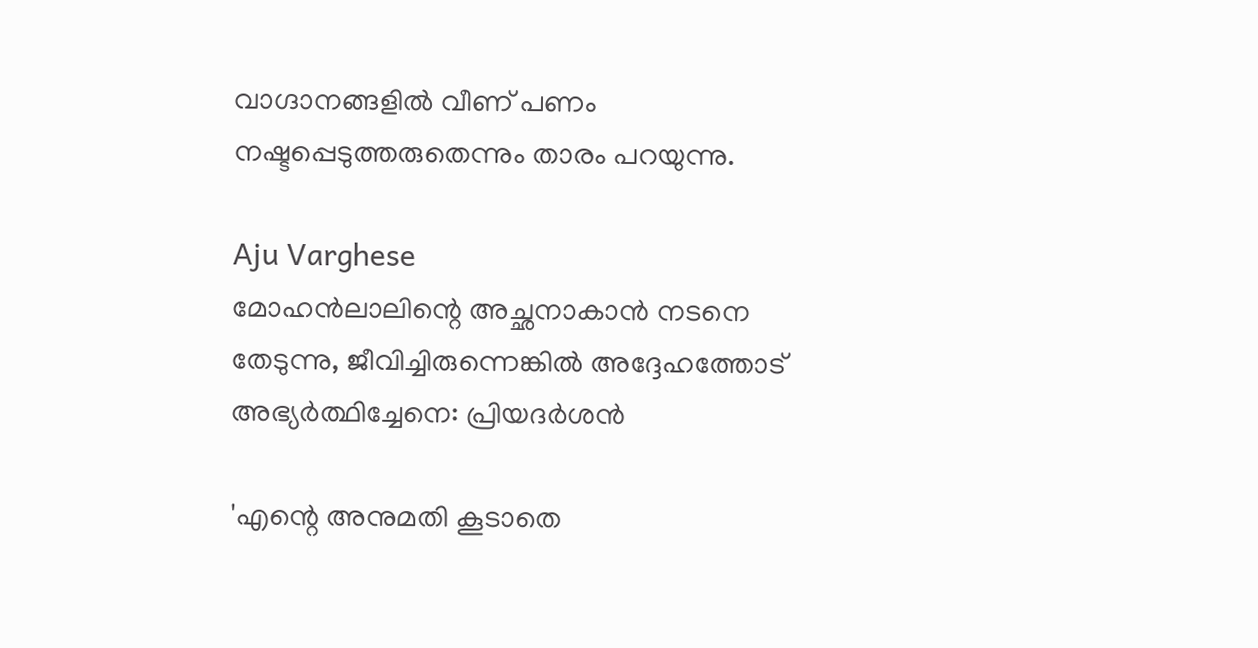വാഗ്ദാനങ്ങളില്‍ വീണ് പണം നഷ്ടപ്പെടുത്തരുതെന്നും താരം പറയുന്നു.

Aju Varghese
മോഹന്‍ലാലിന്റെ അച്ഛനാകാന്‍ നടനെ തേടുന്നു, ജീവിച്ചിരുന്നെങ്കില്‍ അദ്ദേഹത്തോട് അഭ്യര്‍ത്ഥിച്ചേനെ: പ്രിയദര്‍ശന്‍

'എന്റെ അനുമതി കൂടാതെ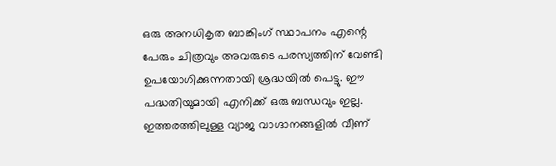ഒരു അനധികൃത ബാങ്കിംഗ് സ്ഥാപനം എന്റെ പേരും ചിത്രവും അവരുടെ പരസ്യത്തിന് വേണ്ടി ഉപയോഗിക്കുന്നതായി ശ്രദ്ധയില്‍ പെട്ടു. ഈ പദ്ധതിയുമായി എനിക്ക് ഒരു ബന്ധവും ഇല്ല. ഇത്തരത്തിലുള്ള വ്യാജ വാഗ്ദാനങ്ങളില്‍ വീണ്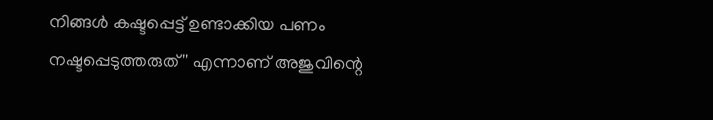നിങ്ങള്‍ കഷ്ടപ്പെട്ട് ഉണ്ടാക്കിയ പണം നഷ്ടപ്പെടുത്തരുത്'' എന്നാണ് അജുവിന്റെ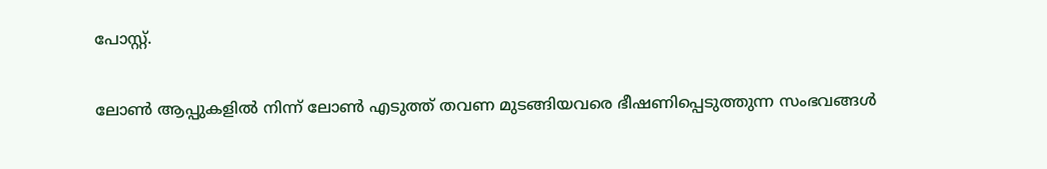പോസ്റ്റ്.

ലോണ്‍ ആപ്പുകളില്‍ നിന്ന് ലോണ്‍ എടുത്ത് തവണ മുടങ്ങിയവരെ ഭീഷണിപ്പെടുത്തുന്ന സംഭവങ്ങള്‍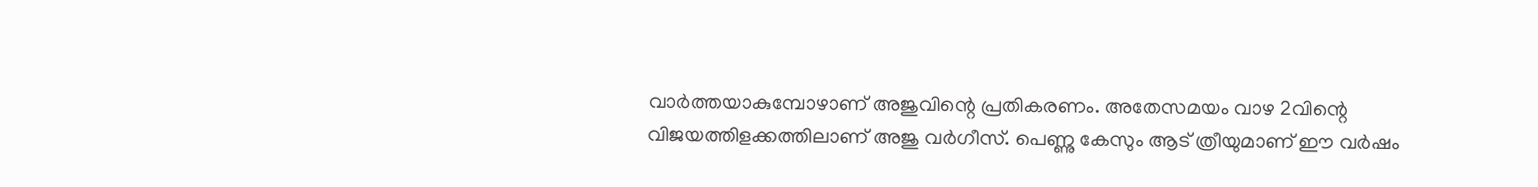വാര്‍ത്തയാകുമ്പോഴാണ് അജുവിന്റെ പ്രതികരണം. അതേസമയം വാഴ 2വിന്റെ വിജയത്തിളക്കത്തിലാണ് അജു വര്‍ഗീസ്. പെണ്ണു കേസും ആട് ത്രീയുമാണ് ഈ വര്‍ഷം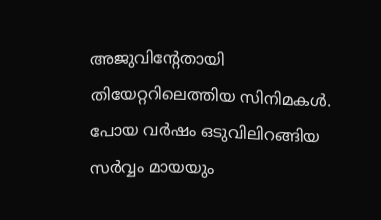അജുവിന്റേതായി തിയേറ്ററിലെത്തിയ സിനിമകള്‍. പോയ വര്‍ഷം ഒടുവിലിറങ്ങിയ സര്‍വ്വം മായയും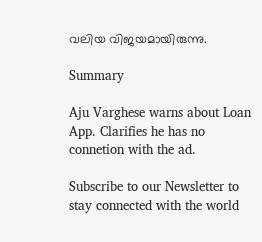വലിയ വിജയമായിരുന്നു.

Summary

Aju Varghese warns about Loan App. Clarifies he has no connetion with the ad.

Subscribe to our Newsletter to stay connected with the world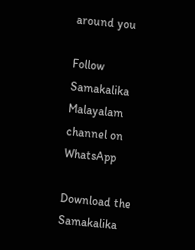around you

Follow Samakalika Malayalam channel on WhatsApp

Download the Samakalika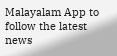Malayalam App to follow the latest news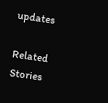updates

Related Stories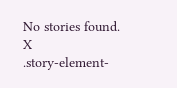No stories found.
X
.story-element-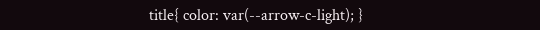title{ color: var(--arrow-c-light); }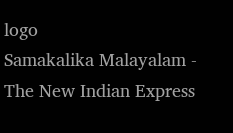logo
Samakalika Malayalam - The New Indian Express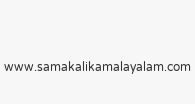www.samakalikamalayalam.com